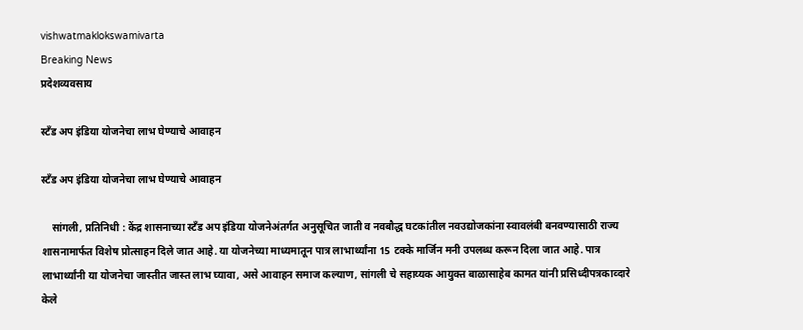vishwatmaklokswamivarta
Breaking News
प्रदेशव्यवसाय

स्टॅंड अप इंडिया योजनेचा लाभ घेण्याचे आवाहन

स्टॅंड अप इंडिया योजनेचा लाभ घेण्याचे आवाहन

    सांगली, प्रतिनिधी : केंद्र शासनाच्या स्टॅंड अप इंडिया योजनेअंतर्गत अनुसूचित जाती व नवबौद्ध घटकांतील नवउद्योजकांना स्वावलंबी बनवण्यासाठी राज्य शासनामार्फत विशेष प्रोत्साहन दिले जात आहे. या योजनेच्या माध्यमातून पात्र लाभार्थ्यांना 15 टक्के मार्जिन मनी उपलब्ध करून दिला जात आहे. पात्र लाभार्थ्यांनी या योजनेचा जास्तीत जास्त लाभ घ्यावा, असे आवाहन समाज कल्याण, सांगली चे सहाय्यक आयुक्त बाळासाहेब कामत यांनी प्रसिध्दीपत्रकाव्दारे केले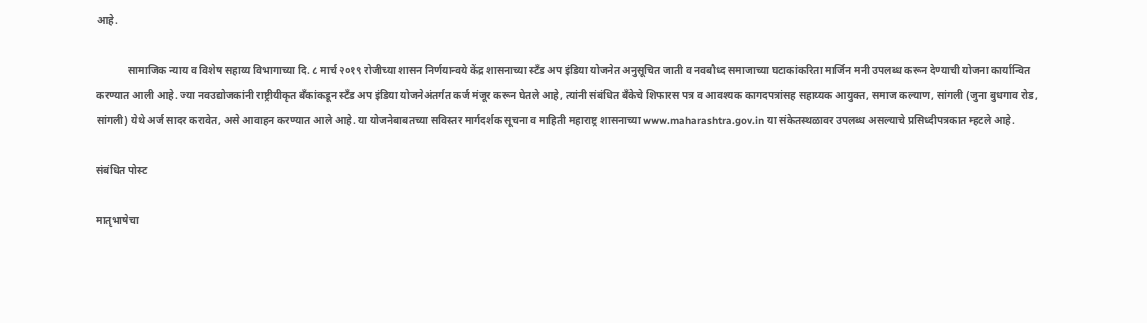आहे.

            सामाजिक न्याय व विशेष सहाय्य विभागाच्या दि. ८ मार्च २०१९ रोजीच्या शासन निर्णयान्वये केंद्र शासनाच्या स्टँड अप इंडिया योजनेत अनुसूचित जाती व नवबौध्द समाजाच्या घटाकांकरिता मार्जिन मनी उपलब्ध करून देण्याची योजना कार्यान्वित करण्यात आली आहे. ज्या नवउद्योजकांनी राष्ट्रीयीकृत बँकांकडून स्टॅंड अप इंडिया योजनेअंतर्गत कर्ज मंजूर करून घेतले आहे, त्यांनी संबंधित बँकेचे शिफारस पत्र व आवश्यक कागदपत्रांसह सहाय्यक आयुक्त, समाज कल्याण, सांगली (जुना बुधगाव रोड, सांगली) येथे अर्ज सादर करावेत, असे आवाहन करण्यात आले आहे. या योजनेबाबतच्या सविस्तर मार्गदर्शक सूचना व माहिती महाराष्ट्र शासनाच्या www.maharashtra.gov.in या संकेतस्थळावर उपलब्ध असल्याचे प्रसिध्दीपत्रकात म्हटले आहे.

संबंधित पोस्ट

मातृभाषेचा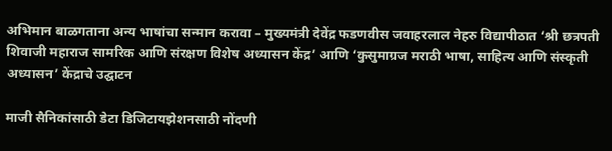अभिमान बाळगताना अन्य भाषांचा सन्मान करावा – मुख्यमंत्री देवेंद्र फडणवीस जवाहरलाल नेहरु विद्यापीठात ‘श्री छत्रपती शिवाजी महाराज सामरिक आणि संरक्षण विशेष अध्यासन केंद्र’ आणि ‘कुसुमाग्रज मराठी भाषा, साहित्य आणि संस्कृती अध्यासन’ केंद्राचे उद्घाटन

माजी सैनिकांसाठी डेटा डिजिटायझेशनसाठी नोंदणी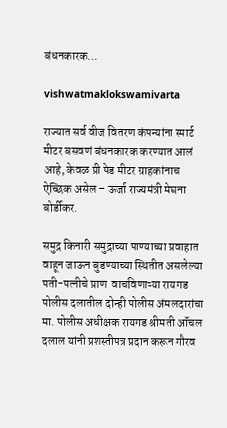बंधनकारक…

vishwatmaklokswamivarta

राज्यात सर्व वीज वितरण कंपन्यांना स्मार्ट मीटर बसवणं बंधनकारक करण्यात आलं आहे, केवळ प्री पेड मीटर ग्राहकांनाच ऐच्छिक असेल – ऊर्जा राज्यमंत्री मेघना बोर्डीकर.

समुद्र किनारी समुद्राच्या पाण्याच्या प्रवाहात वाहून जाऊन बुडण्याच्या स्थितीत असलेल्या पती-पत्नीचे प्राण  वाचविणाऱ्या रायगड पोलीस दलातील दोन्ही पोलीस अंमलदारांचा मा. पोलीस अधीक्षक रायगड श्रीमती ऑंचल दलाल यांनी प्रशस्तीपत्र प्रदान करून गौरव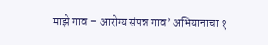माझे गाव – आरोग्य संपन्न गाव’ अभियानाचा १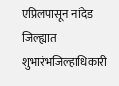एप्रिलपासून नांदेड जिल्ह्यात शुभारंभजिल्हाधिकारी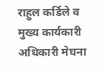राहुल कर्डिले व मुख्य कार्यकारी अधिकारी मेघना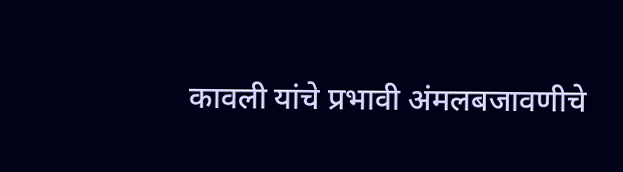कावली यांचे प्रभावी अंमलबजावणीचे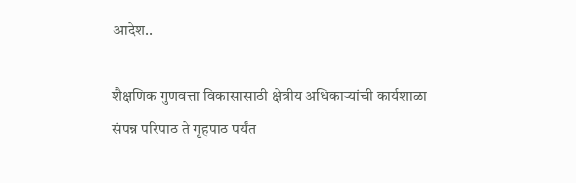आदेश..

शैक्षणिक गुणवत्ता विकासासाठी क्षेत्रीय अधिकाऱ्यांची कार्यशाळा संपन्न परिपाठ ते गृहपाठ पर्यंत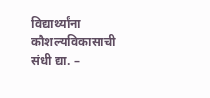विद्यार्थ्यांना कौशल्यविकासाची संधी द्या. –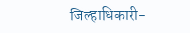जिल्हाधिकारी-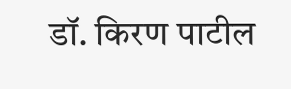डॉ. किरण पाटील